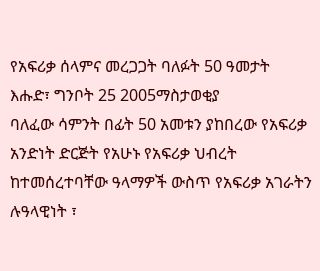የአፍሪቃ ሰላምና መረጋጋት ባለፉት 50 ዓመታት
እሑድ፣ ግንቦት 25 2005ማስታወቂያ
ባለፈው ሳምንት በፊት 50 አመቱን ያከበረው የአፍሪቃ አንድነት ድርጅት የአሁኑ የአፍሪቃ ህብረት ከተመሰረተባቸው ዓላማዎች ውስጥ የአፍሪቃ አገራትን ሉዓላዊነት ፣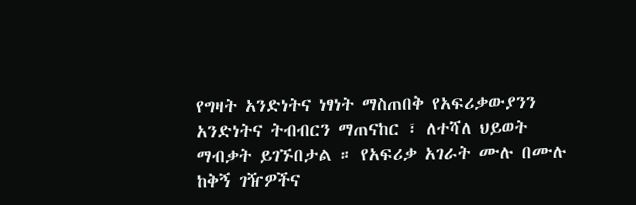የግዛት አንድነትና ነፃነት ማስጠበቅ የአፍሪቃውያንን አንድነትና ትብብርን ማጠናከር ፣ ለተሻለ ህይወት ማብቃት ይገኙበታል ። የአፍሪቃ አገራት ሙሉ በሙሉ ከቅኝ ገዥዎችና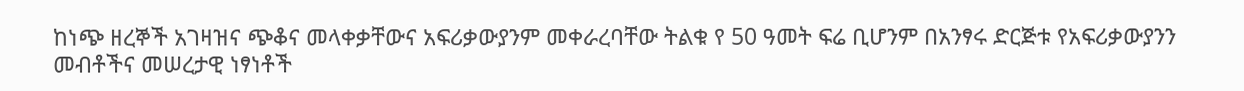ከነጭ ዘረኞች አገዛዝና ጭቆና መላቀቃቸውና አፍሪቃውያንም መቀራረባቸው ትልቁ የ 50 ዓመት ፍሬ ቢሆንም በአንፃሩ ድርጅቱ የአፍሪቃውያንን መብቶችና መሠረታዊ ነፃነቶች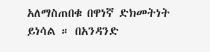አለማስጠበቁ በዋነኛ ድክመትነት ይነሳል ። በአንዳንድ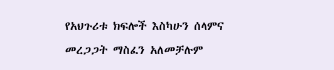የአህጉሪቱ ክፍሎች እስካሁን ሰላምና መረጋጋት ማስፈን አለመቻሉም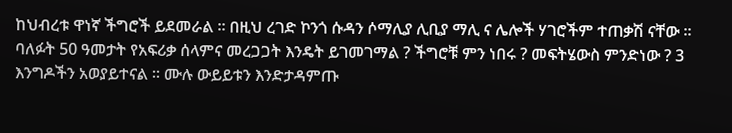ከህብረቱ ዋነኛ ችግሮች ይደመራል ። በዚህ ረገድ ኮንጎ ሱዳን ሶማሊያ ሊቢያ ማሊ ና ሌሎች ሃገሮችም ተጠቃሽ ናቸው ። ባለፉት 50 ዓመታት የአፍሪቃ ሰላምና መረጋጋት እንዴት ይገመገማል ? ችግሮቹ ምን ነበሩ ? መፍትሄውስ ምንድነው ? 3 እንግዶችን አወያይተናል ። ሙሉ ውይይቱን እንድታዳምጡ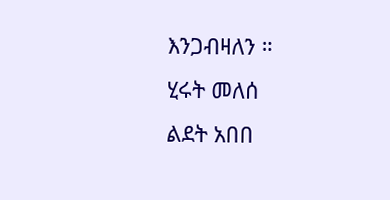እንጋብዛለን ።
ሂሩት መለሰ
ልደት አበበ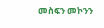መስፍን መኮንን